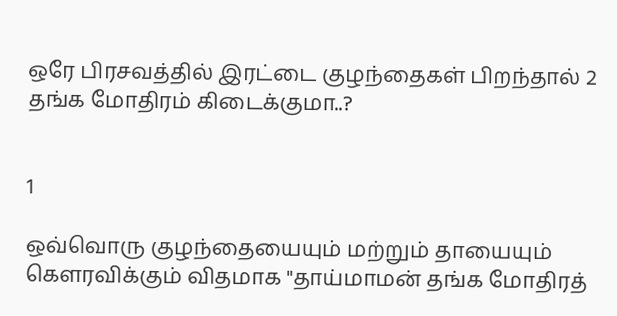ஒரே பிரசவத்தில் இரட்டை குழந்தைகள் பிறந்தால் 2 தங்க மோதிரம் கிடைக்குமா..?


1

ஒவ்வொரு குழந்தையையும் மற்றும் தாயையும் கௌரவிக்கும் விதமாக "தாய்மாமன் தங்க மோதிரத்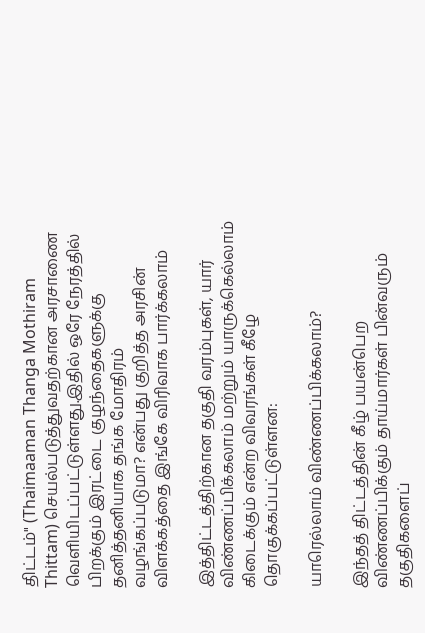திட்டம்" (Thaimaaman Thanga Mothiram Thittam) செயல்படுத்துவதற்கான அரசாணை வெளியிடப்பட்டுள்ளது.இதில் ஒரே நேரத்தில் பிறக்கும் இரட்டை குழந்தைகளுக்கு தனித்தனியாக தங்க மோதிரம் வழங்கப்படுமா? என்பது குறித்த அரசின் விளக்கத்தை இங்கே விரிவாக பார்க்கலாம்

இத்திட்டத்திற்கான தகுதி வரம்புகள், யார் விண்ணப்பிக்கலாம் மற்றும் யாருக்கெல்லாம் கிடைக்கும் என்ற விவரங்கள் கீழே தொகுக்கப்பட்டுள்ளன:

யாரெல்லாம் விண்ணப்பிக்கலாம்?

இந்தத் திட்டத்தின் கீழ் பயன்பெற விண்ணப்பிக்கும் தாய்மார்கள் பின்வரும் தகுதிகளைப்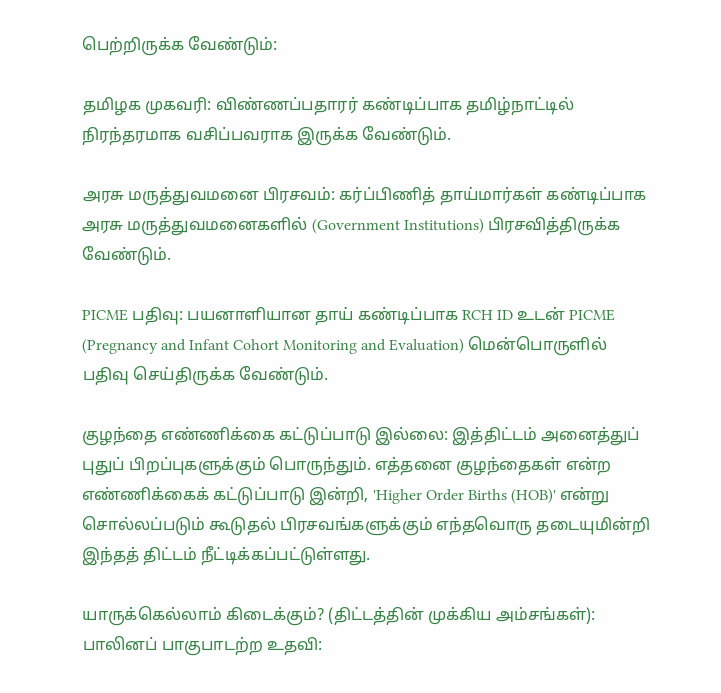பெற்றிருக்க வேண்டும்:

தமிழக முகவரி: விண்ணப்பதாரர் கண்டிப்பாக தமிழ்நாட்டில் நிரந்தரமாக வசிப்பவராக இருக்க வேண்டும்.

அரசு மருத்துவமனை பிரசவம்: கர்ப்பிணித் தாய்மார்கள் கண்டிப்பாக அரசு மருத்துவமனைகளில் (Government Institutions) பிரசவித்திருக்க வேண்டும்.

PICME பதிவு: பயனாளியான தாய் கண்டிப்பாக RCH ID உடன் PICME (Pregnancy and Infant Cohort Monitoring and Evaluation) மென்பொருளில் பதிவு செய்திருக்க வேண்டும்.

குழந்தை எண்ணிக்கை கட்டுப்பாடு இல்லை: இத்திட்டம் அனைத்துப் புதுப் பிறப்புகளுக்கும் பொருந்தும். எத்தனை குழந்தைகள் என்ற எண்ணிக்கைக் கட்டுப்பாடு இன்றி, 'Higher Order Births (HOB)' என்று சொல்லப்படும் கூடுதல் பிரசவங்களுக்கும் எந்தவொரு தடையுமின்றி இந்தத் திட்டம் நீட்டிக்கப்பட்டுள்ளது.

யாருக்கெல்லாம் கிடைக்கும்? (திட்டத்தின் முக்கிய அம்சங்கள்):
பாலினப் பாகுபாடற்ற உதவி: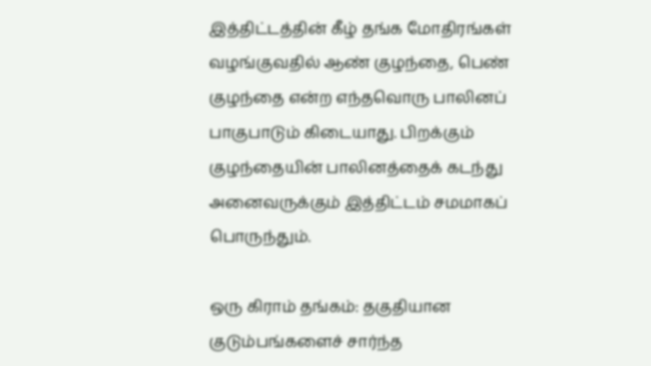இத்திட்டத்தின் கீழ் தங்க மோதிரங்கள் வழங்குவதில் ஆண் குழந்தை, பெண் குழந்தை என்ற எந்தவொரு பாலினப் பாகுபாடும் கிடையாது. பிறக்கும் குழந்தையின் பாலினத்தைக் கடந்து அனைவருக்கும் இத்திட்டம் சமமாகப் பொருந்தும்.

ஒரு கிராம் தங்கம்: தகுதியான குடும்பங்களைச் சார்ந்த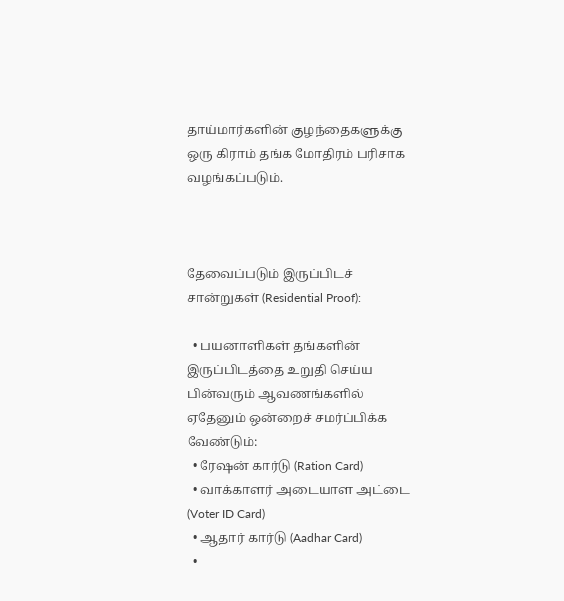தாய்மார்களின் குழந்தைகளுக்கு ஒரு கிராம் தங்க மோதிரம் பரிசாக வழங்கப்படும்.



தேவைப்படும் இருப்பிடச் சான்றுகள் (Residential Proof):

  • பயனாளிகள் தங்களின் இருப்பிடத்தை உறுதி செய்ய பின்வரும் ஆவணங்களில் ஏதேனும் ஒன்றைச் சமர்ப்பிக்க வேண்டும்:
  • ரேஷன் கார்டு (Ration Card)
  • வாக்காளர் அடையாள அட்டை (Voter ID Card)
  • ஆதார் கார்டு (Aadhar Card)
  •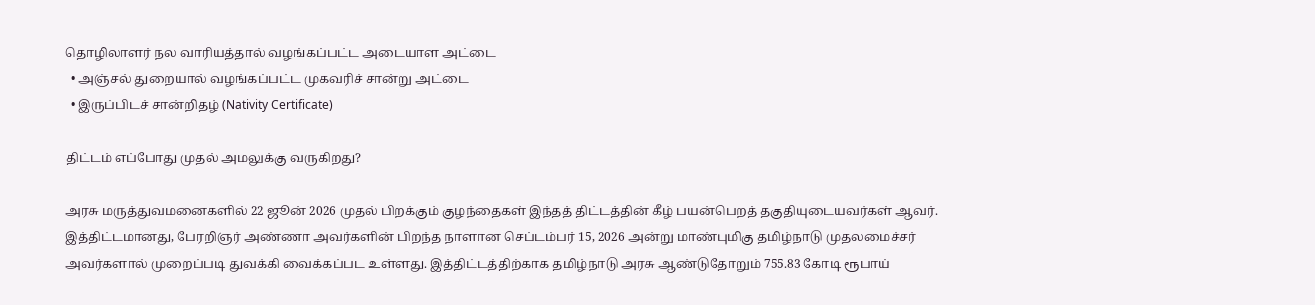தொழிலாளர் நல வாரியத்தால் வழங்கப்பட்ட அடையாள அட்டை
  • அஞ்சல் துறையால் வழங்கப்பட்ட முகவரிச் சான்று அட்டை
  • இருப்பிடச் சான்றிதழ் (Nativity Certificate)

திட்டம் எப்போது முதல் அமலுக்கு வருகிறது?

அரசு மருத்துவமனைகளில் 22 ஜூன் 2026 முதல் பிறக்கும் குழந்தைகள் இந்தத் திட்டத்தின் கீழ் பயன்பெறத் தகுதியுடையவர்கள் ஆவர். இத்திட்டமானது, பேரறிஞர் அண்ணா அவர்களின் பிறந்த நாளான செப்டம்பர் 15, 2026 அன்று மாண்புமிகு தமிழ்நாடு முதலமைச்சர் அவர்களால் முறைப்படி துவக்கி வைக்கப்பட உள்ளது. இத்திட்டத்திற்காக தமிழ்நாடு அரசு ஆண்டுதோறும் 755.83 கோடி ரூபாய்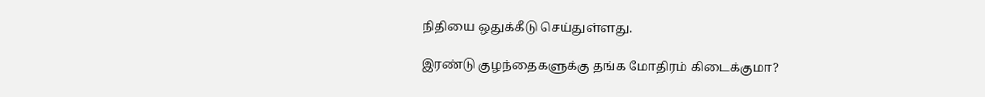நிதியை ஒதுக்கீடு செய்துள்ளது.

இரண்டு குழந்தைகளுக்கு தங்க மோதிரம் கிடைக்குமா?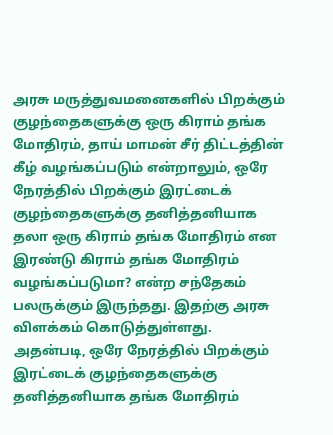அரசு மருத்துவமனைகளில் பிறக்கும் குழந்தைகளுக்கு ஒரு கிராம் தங்க மோதிரம், தாய் மாமன் சீர் திட்டத்தின் கீழ் வழங்கப்படும் என்றாலும், ஒரே நேரத்தில் பிறக்கும் இரட்டைக் குழந்தைகளுக்கு தனித்தனியாக தலா ஒரு கிராம் தங்க மோதிரம் என இரண்டு கிராம் தங்க மோதிரம் வழங்கப்படுமா? என்ற சந்தேகம் பலருக்கும் இருந்தது. இதற்கு அரசு விளக்கம் கொடுத்துள்ளது. அதன்படி, ஒரே நேரத்தில் பிறக்கும் இரட்டைக் குழந்தைகளுக்கு தனித்தனியாக தங்க மோதிரம்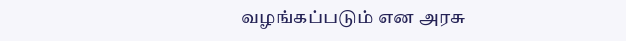வழங்கப்படும் என அரசு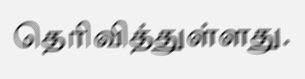தெரிவித்துள்ளது.